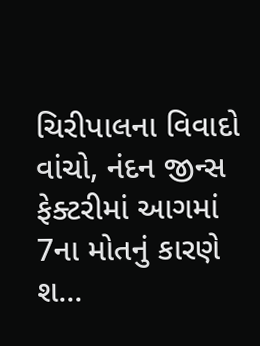ચિરીપાલના વિવાદો વાંચો, નંદન જીન્સ ફેક્ટરીમાં આગમાં 7ના મોતનું કારણે શ...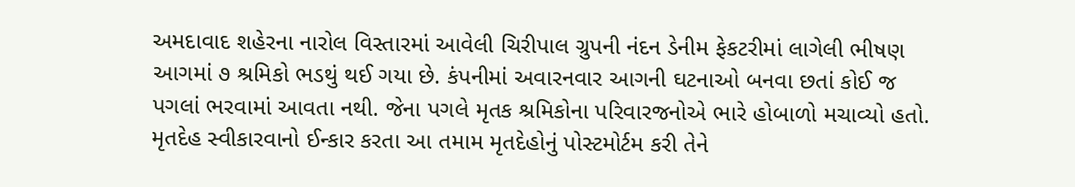અમદાવાદ શહેરના નારોલ વિસ્તારમાં આવેલી ચિરીપાલ ગ્રુપની નંદન ડેનીમ ફેકટરીમાં લાગેલી ભીષણ આગમાં ૭ શ્રમિકો ભડથું થઈ ગયા છે. કંપનીમાં અવારનવાર આગની ઘટનાઓ બનવા છતાં કોઈ જ પગલાં ભરવામાં આવતા નથી. જેના પગલે મૃતક શ્રમિકોના પરિવારજનોએ ભારે હોબાળો મચાવ્યો હતો. મૃતદેહ સ્વીકારવાનો ઈન્કાર કરતા આ તમામ મૃતદેહોનું પોસ્ટમોર્ટમ કરી તેને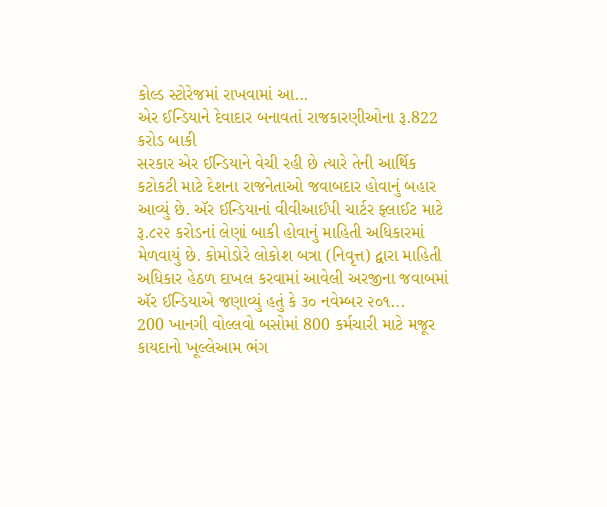કોલ્ડ સ્ટોરેજમાં રાખવામાં આ...
એર ઈન્ડિયાને દેવાદાર બનાવતાં રાજકારણીઓના રૂ.822 કરોડ બાકી
સરકાર એર ઈન્ડિયાને વેચી રહી છે ત્યારે તેની આર્થિક કટોકટી માટે દેશના રાજનેતાઓ જવાબદાર હોવાનું બહાર આવ્યું છે. ઍર ઈન્ડિયાનાં વીવીઆઈપી ચાર્ટર ફ્લાઈટ માટે રૂ.૮૨૨ કરોડનાં લેણાં બાકી હોવાનું માહિતી અધિકારમાં મેળવાયું છે. કોમોડોરે લોકોશ બત્રા (નિવૃત્ત) દ્વારા માહિતી અધિકાર હેઠળ દાખલ કરવામાં આવેલી અરજીના જવાબમાં ઍર ઈન્ડિયાએ જણાવ્યું હતું કે ૩૦ નવેમ્બર ૨૦૧...
200 ખાનગી વોલ્લવો બસોમાં 800 કર્મચારી માટે મજૂર કાયદાનો ખૂલ્લેઆમ ભંગ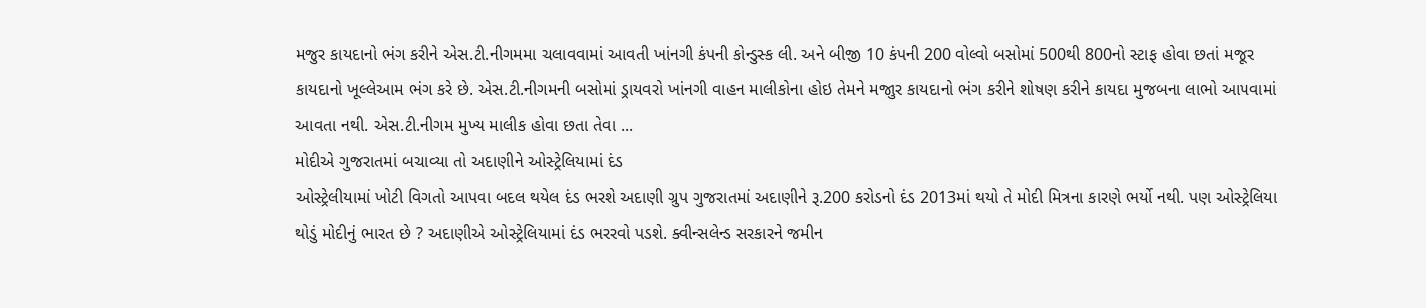મજુર કાયદાનો ભંગ કરીને એસ.ટી.નીગમમા ચલાવવામાં આવતી ખાંનગી કંપની કોન્ડુસ્ક લી. અને બીજી 10 કંપની 200 વોલ્વો બસોમાં 500થી 800નો સ્ટાફ હોવા છતાં મજૂર કાયદાનો ખૂલ્લેઆમ ભંગ કરે છે. એસ.ટી.નીગમની બસોમાં ડ્રાયવરો ખાંનગી વાહન માલીકોના હોઇ તેમને મજાુર કાયદાનો ભંગ કરીને શોષણ કરીને કાયદા મુજબના લાભો આ૫વામાં આવતા નથી. એસ.ટી.નીગમ મુખ્ય માલીક હોવા છતા તેવા ...
મોદીએ ગુજરાતમાં બચાવ્યા તો અદાણીને ઓસ્ટ્રેલિયામાં દંડ
ઓસ્ટ્રેલીયામાં ખોટી વિગતો આપવા બદલ થયેલ દંડ ભરશે અદાણી ગ્રુપ ગુજરાતમાં અદાણીને રૂ.200 કરોડનો દંડ 2013માં થયો તે મોદી મિત્રના કારણે ભર્યો નથી. પણ ઓસ્ટ્રેલિયા થોડું મોદીનું ભારત છે ? અદાણીએ ઓસ્ટ્રેલિયામાં દંડ ભરરવો પડશે. ક્વીન્સલેન્ડ સરકારને જમીન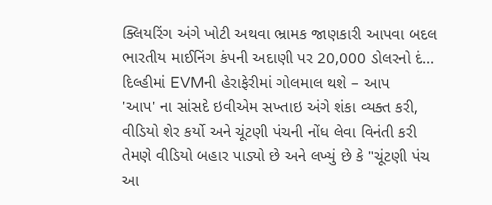ક્લિયરિંગ અંગે ખોટી અથવા ભ્રામક જાણકારી આપવા બદલ ભારતીય માઈનિંગ કંપની અદાણી પર 20,000 ડોલરનો દં...
દિલ્હીમાં EVMની હેરાફેરીમાં ગોલમાલ થશે – આપ
'આપ' ના સાંસદે ઇવીએમ સખ્તાઇ અંગે શંકા વ્યક્ત કરી, વીડિયો શેર કર્યો અને ચૂંટણી પંચની નોંધ લેવા વિનંતી કરી
તેમણે વીડિયો બહાર પાડ્યો છે અને લખ્યું છે કે "ચૂંટણી પંચ આ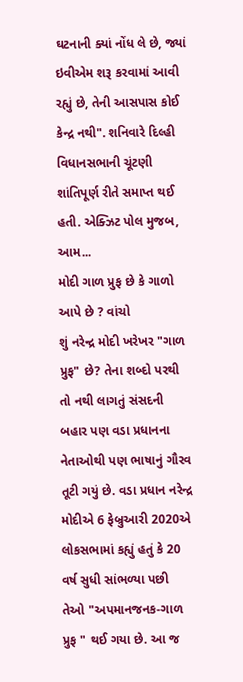ઘટનાની ક્યાં નોંધ લે છે, જ્યાં ઇવીએમ શરૂ કરવામાં આવી રહ્યું છે, તેની આસપાસ કોઈ કેન્દ્ર નથી". શનિવારે દિલ્હી વિધાનસભાની ચૂંટણી શાંતિપૂર્ણ રીતે સમાપ્ત થઈ હતી. એક્ઝિટ પોલ મુજબ, આમ...
મોદી ગાળ પ્રુફ છે કે ગાળો આપે છે ? વાંચો
શું નરેન્દ્ર મોદી ખરેખર "ગાળ પ્રુફ" છે? તેના શબ્દો પરથી તો નથી લાગતું સંસદની બહાર પણ વડા પ્રધાનના નેતાઓથી પણ ભાષાનું ગૌરવ તૂટી ગયું છે. વડા પ્રધાન નરેન્દ્ર મોદીએ 6 ફેબ્રુઆરી 2020એ લોકસભામાં કહ્યું હતું કે 20 વર્ષ સુધી સાંભળ્યા પછી તેઓ "અપમાનજનક-ગાળ પ્રુફ " થઈ ગયા છે. આ જ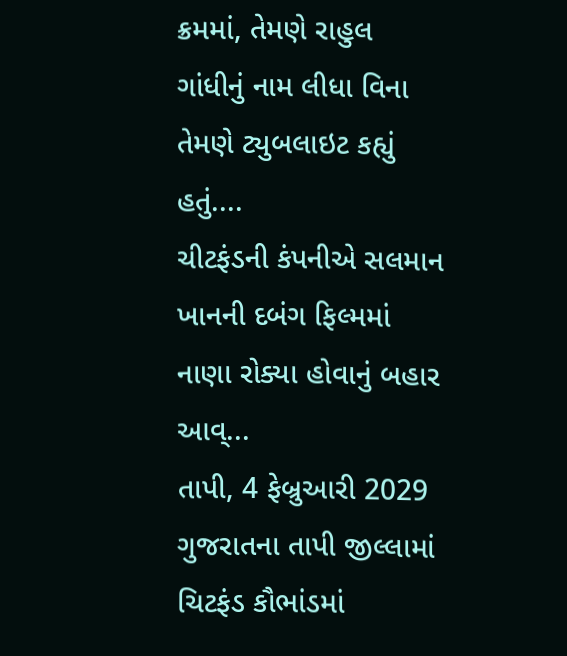ક્રમમાં, તેમણે રાહુલ ગાંધીનું નામ લીધા વિના તેમણે ટ્યુબલાઇટ કહ્યું હતું....
ચીટફંડની કંપનીએ સલમાન ખાનની દબંગ ફિલ્મમાં નાણા રોક્યા હોવાનું બહાર આવ્...
તાપી, 4 ફેબ્રુઆરી 2029 ગુજરાતના તાપી જીલ્લામાં ચિટફંડ કૌભાંડમાં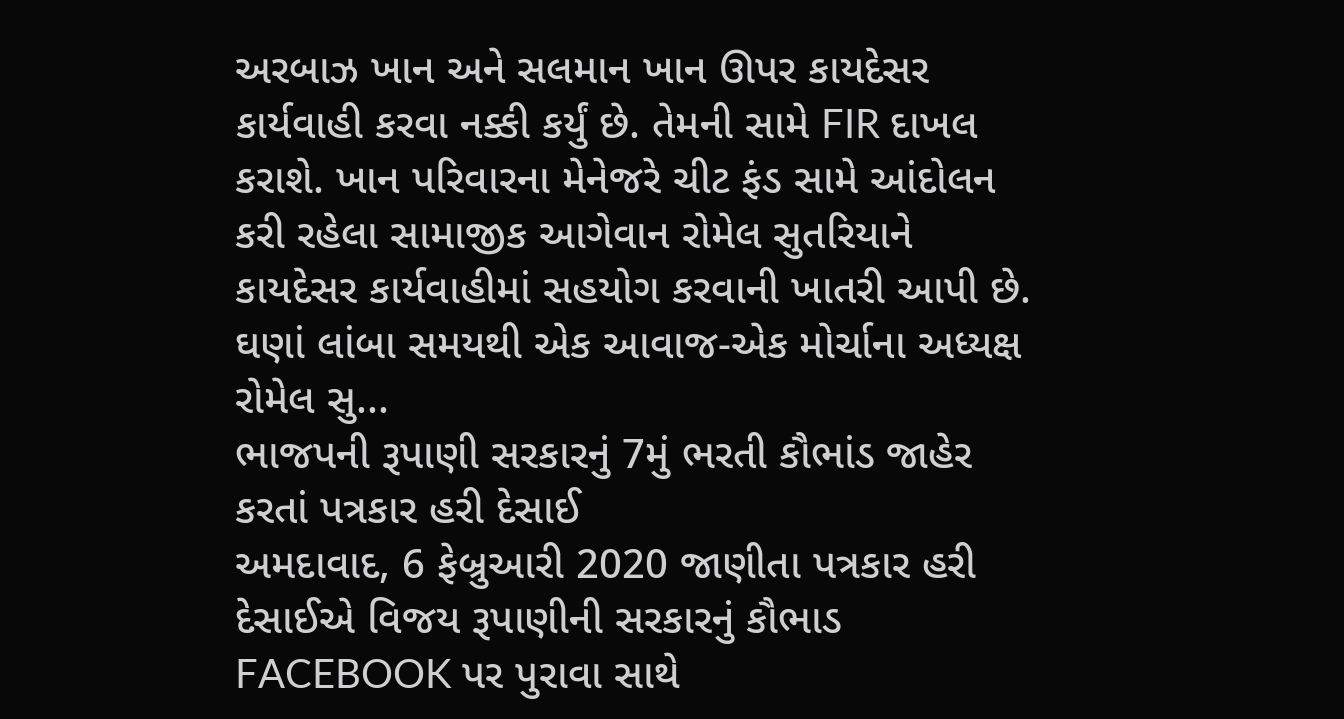અરબાઝ ખાન અને સલમાન ખાન ઊપર કાયદેસર કાર્યવાહી કરવા નક્કી કર્યું છે. તેમની સામે FIR દાખલ કરાશે. ખાન પરિવારના મેનેજરે ચીટ ફંડ સામે આંદોલન કરી રહેલા સામાજીક આગેવાન રોમેલ સુતરિયાને કાયદેસર કાર્યવાહીમાં સહયોગ કરવાની ખાતરી આપી છે. ઘણાં લાંબા સમયથી એક આવાજ-એક મોર્ચાના અધ્યક્ષ રોમેલ સુ...
ભાજપની રૂપાણી સરકારનું 7મું ભરતી કૌભાંડ જાહેર કરતાં પત્રકાર હરી દેસાઈ
અમદાવાદ, 6 ફેબ્રુઆરી 2020 જાણીતા પત્રકાર હરી દેસાઈએ વિજય રૂપાણીની સરકારનું કૌભાડ FACEBOOK પર પુરાવા સાથે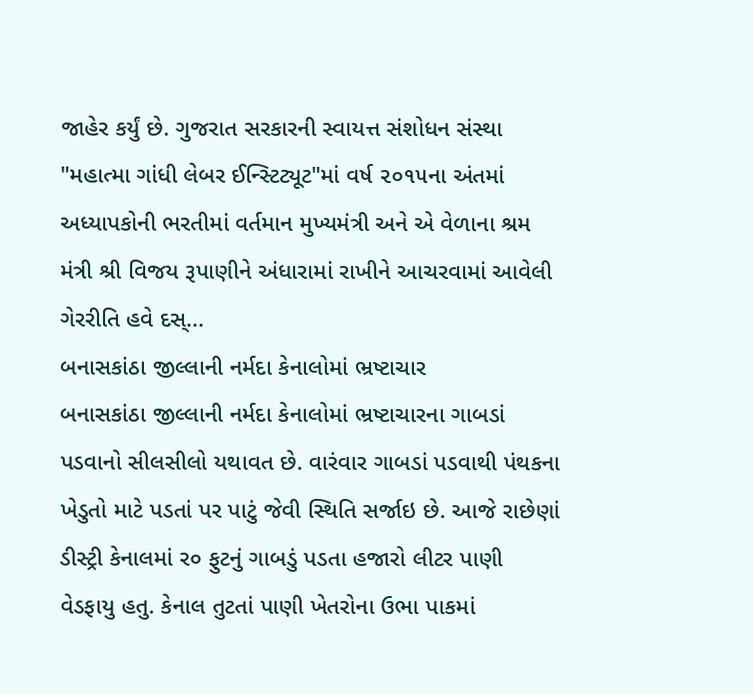જાહેર કર્યું છે. ગુજરાત સરકારની સ્વાયત્ત સંશોધન સંસ્થા "મહાત્મા ગાંધી લેબર ઈન્સ્ટિટ્યૂટ"માં વર્ષ ૨૦૧૫ના અંતમાં અધ્યાપકોની ભરતીમાં વર્તમાન મુખ્યમંત્રી અને એ વેળાના શ્રમ મંત્રી શ્રી વિજય રૂપાણીને અંધારામાં રાખીને આચરવામાં આવેલી ગેરરીતિ હવે દસ્...
બનાસકાંઠા જીલ્લાની નર્મદા કેનાલોમાં ભ્રષ્ટાચાર
બનાસકાંઠા જીલ્લાની નર્મદા કેનાલોમાં ભ્રષ્ટાચારના ગાબડાં પડવાનો સીલસીલો યથાવત છે. વારંવાર ગાબડાં પડવાથી પંથકના ખેડુતો માટે પડતાં પર પાટું જેવી સ્થિતિ સર્જાઇ છે. આજે રાછેણાં ડીસ્ટ્રી કેનાલમાં ર૦ ફુટનું ગાબડું પડતા હજારો લીટર પાણી વેડફાયુ હતુ. કેનાલ તુટતાં પાણી ખેતરોના ઉભા પાકમાં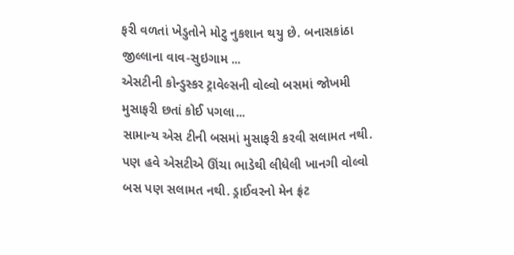ફરી વળતાં ખેડુતોને મોટુ નુકશાન થયુ છે. બનાસકાંઠા જીલ્લાના વાવ-સુઇગામ ...
એસટીની કોન્ડુસ્કર ટ્રાવેલ્સની વોલ્વો બસમાં જોખમી મુસાફરી છતાં કોઈ પગલા...
સામાન્ય એસ ટીની બસમાં મુસાફરી કરવી સલામત નથી. પણ હવે એસટીએ ઊંચા ભાડેથી લીધેલી ખાનગી વોલ્વો બસ પણ સલામત નથી. ડ્રાઈવરનો મેન ફ્રંટ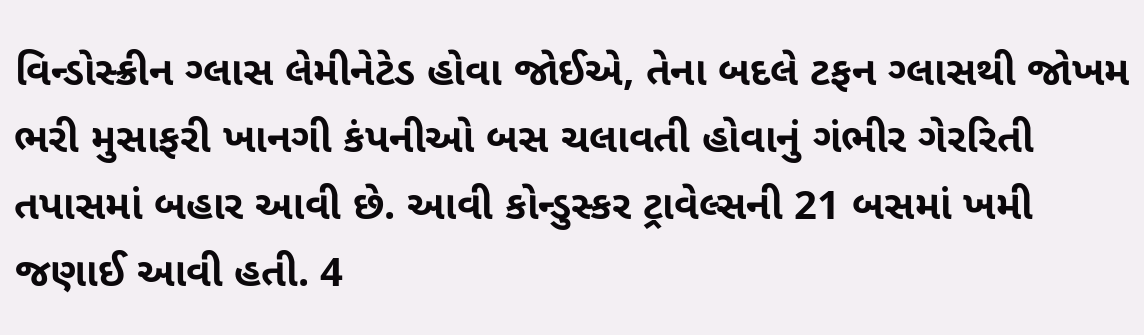વિન્ડોસ્ક્રીન ગ્લાસ લેમીનેટેડ હોવા જોઈએ, તેના બદલે ટફન ગ્લાસથી જોખમ ભરી મુસાફરી ખાનગી કંપનીઓ બસ ચલાવતી હોવાનું ગંભીર ગેરરિતી તપાસમાં બહાર આવી છે. આવી કોન્ડુસ્કર ટ્રાવેલ્સની 21 બસમાં ખમી જણાઈ આવી હતી. 4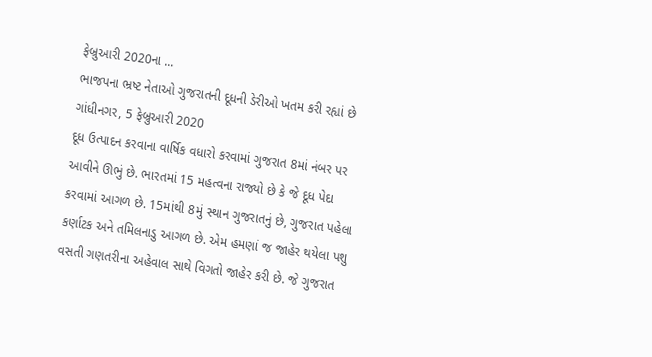ફેબ્રુઆરી 2020ના ...
ભાજપના ભ્રષ્ટ નેતાઓ ગુજરાતની દૂધની ડેરીઓ ખતમ કરી રહ્યાં છે
ગાંધીનગર, 5 ફેબ્રુઆરી 2020
દૂધ ઉત્પાદન કરવાના વાર્ષિક વધારો કરવામાં ગુજરાત 8માં નંબર પર આવીને ઊભું છે. ભારતમાં 15 મહત્વના રાજ્યો છે કે જે દૂધ પેદા કરવામાં આગળ છે. 15માંથી 8મું સ્થાન ગુજરાતનું છે, ગુજરાત પહેલા કર્ણાટક અને તમિલનાડુ આગળ છે. એમ હમણાં જ જાહેર થયેલા પશુ વસતી ગણતરીના અહેવાલ સાથે વિગતો જાહેર કરી છે. જે ગુજરાત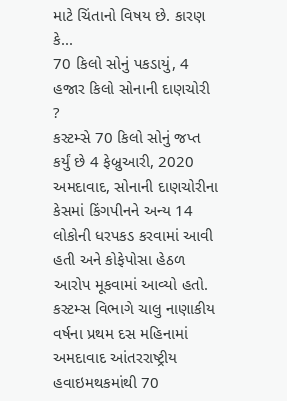માટે ચિંતાનો વિષય છે. કારણ કે...
70 કિલો સોનું પકડાયું, 4 હજાર કિલો સોનાની દાણચોરી ?
કસ્ટમ્સે 70 કિલો સોનું જપ્ત કર્યું છે 4 ફેબ્રુઆરી, 2020 અમદાવાદ, સોનાની દાણચોરીના કેસમાં કિંગપીનને અન્ય 14 લોકોની ધરપકડ કરવામાં આવી હતી અને કોફેપોસા હેઠળ આરોપ મૂકવામાં આવ્યો હતો. કસ્ટમ્સ વિભાગે ચાલુ નાણાકીય વર્ષના પ્રથમ દસ મહિનામાં અમદાવાદ આંતરરાષ્ટ્રીય હવાઇમથકમાંથી 70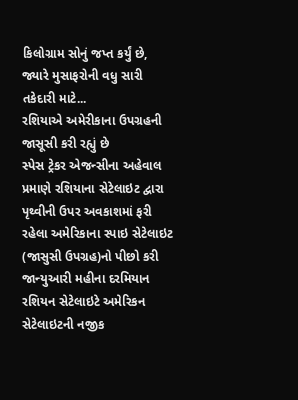કિલોગ્રામ સોનું જપ્ત કર્યું છે, જ્યારે મુસાફરોની વધુ સારી તકેદારી માટે...
રશિયાએ અમેરીકાના ઉપગ્રહની જાસૂસી કરી રહ્યું છે
સ્પેસ ટ્રેકર એજન્સીના અહેવાલ પ્રમાણે રશિયાના સેટેલાઇટ દ્વારા પૃથ્વીની ઉપર અવકાશમાં ફરી રહેલા અમેરિકાના સ્પાઇ સેટેલાઇટ (જાસુસી ઉપગ્રહ)નો પીછો કરી જાન્યુઆરી મહીના દરમિયાન રશિયન સેટેલાઇટે અમેરિકન સેટેલાઇટની નજીક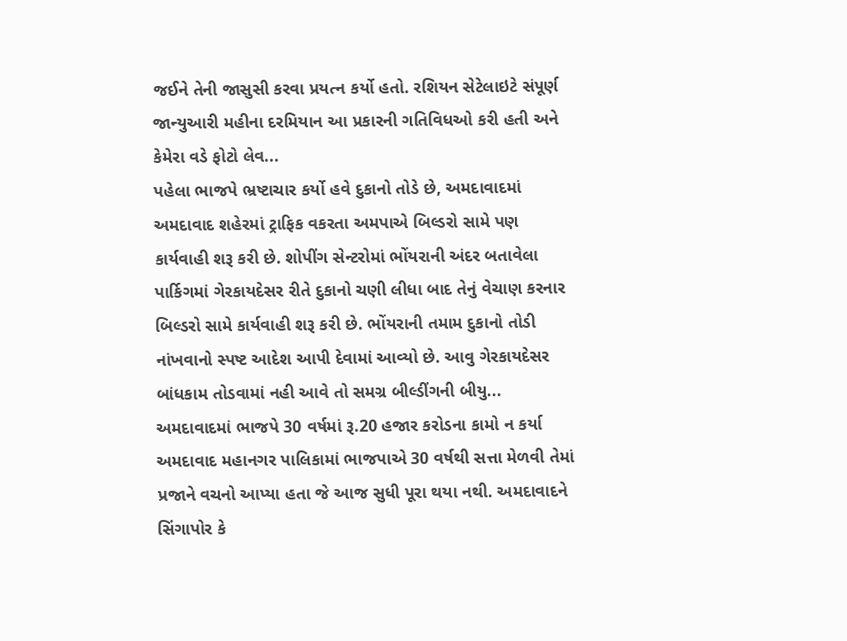જઈને તેની જાસુસી કરવા પ્રયત્ન કર્યો હતો. રશિયન સેટેલાઇટે સંપૂર્ણ જાન્યુઆરી મહીના દરમિયાન આ પ્રકારની ગતિવિધઓ કરી હતી અને કેમેરા વડે ફોટો લેવ...
પહેલા ભાજપે ભ્રષ્ટાચાર કર્યો હવે દુકાનો તોડે છે, અમદાવાદમાં
અમદાવાદ શહેરમાં ટ્રાફિક વકરતા અમપાએ બિલ્ડરો સામે પણ કાર્યવાહી શરૂ કરી છે. શોપીંગ સેન્ટરોમાં ભોંયરાની અંદર બતાવેલા પાર્કિગમાં ગેરકાયદેસર રીતે દુકાનો ચણી લીધા બાદ તેનું વેચાણ કરનાર બિલ્ડરો સામે કાર્યવાહી શરૂ કરી છે. ભોંયરાની તમામ દુકાનો તોડી નાંખવાનો સ્પષ્ટ આદેશ આપી દેવામાં આવ્યો છે. આવુ ગેરકાયદેસર બાંધકામ તોડવામાં નહી આવે તો સમગ્ર બીલ્ડીંગની બીયુ...
અમદાવાદમાં ભાજપે 30 વર્ષમાં રૂ.20 હજાર કરોડના કામો ન કર્યા
અમદાવાદ મહાનગર પાલિકામાં ભાજપાએ 30 વર્ષથી સત્તા મેળવી તેમાં પ્રજાને વચનો આપ્યા હતા જે આજ સુધી પૂરા થયા નથી. અમદાવાદને સિંગાપોર કે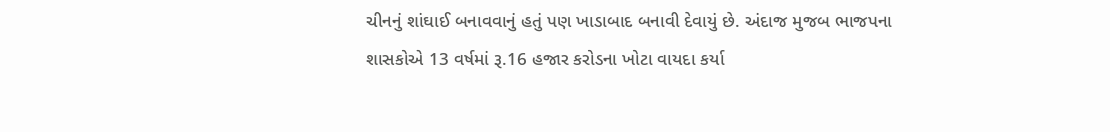ચીનનું શાંઘાઈ બનાવવાનું હતું પણ ખાડાબાદ બનાવી દેવાયું છે. અંદાજ મુજબ ભાજપના શાસકોએ 13 વર્ષમાં રૂ.16 હજાર કરોડના ખોટા વાયદા કર્યા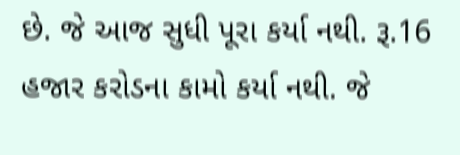છે. જે આજ સુધી પૂરા કર્યા નથી. રૂ.16 હજાર કરોડના કામો કર્યા નથી. જે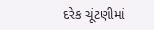દરેક ચૂંટણીમાં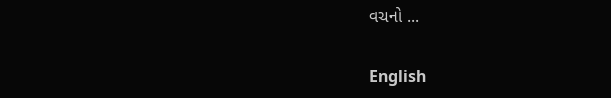વચનો ...

English